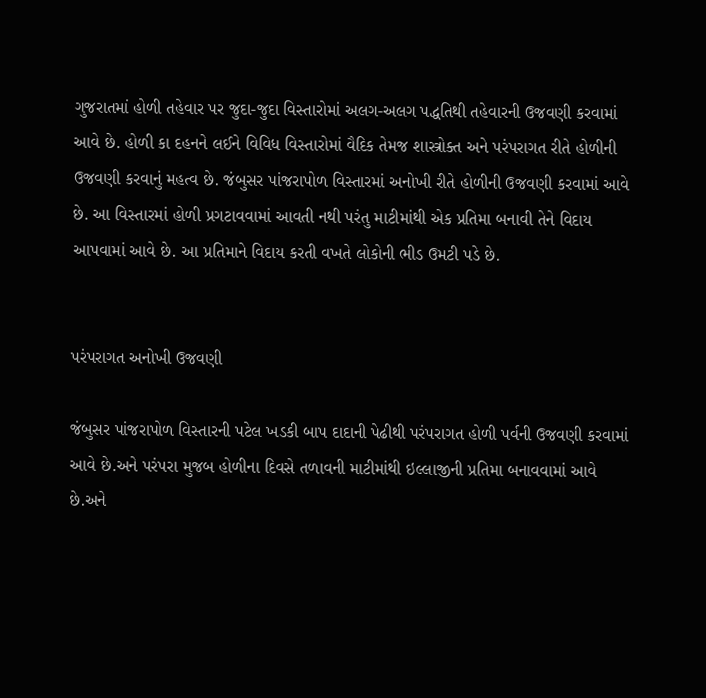ગુજરાતમાં હોળી તહેવાર પર જુદા-જુદા વિસ્તારોમાં અલગ-અલગ પદ્ધતિથી તહેવારની ઉજવણી કરવામાં આવે છે. હોળી કા દહનને લઈને વિવિધ વિસ્તારોમાં વૈદિક તેમજ શાસ્ત્રોક્ત અને પરંપરાગત રીતે હોળીની ઉજવણી કરવાનું મહત્વ છે. જંબુસર પાંજરાપોળ વિસ્તારમાં અનોખી રીતે હોળીની ઉજવણી કરવામાં આવે છે. આ વિસ્તારમાં હોળી પ્રગટાવવામાં આવતી નથી પરંતુ માટીમાંથી એક પ્રતિમા બનાવી તેને વિદાય આપવામાં આવે છે. આ પ્રતિમાને વિદાય કરતી વખતે લોકોની ભીડ ઉમટી પડે છે.


પરંપરાગત અનોખી ઉજવણી

જંબુસર પાંજરાપોળ વિસ્તારની પટેલ ખડકી બાપ દાદાની પેઢીથી પરંપરાગત હોળી પર્વની ઉજવણી કરવામાં આવે છે.અને પરંપરા મુજબ હોળીના દિવસે તળાવની માટીમાંથી ઇલ્લાજીની પ્રતિમા બનાવવામાં આવે છે.અને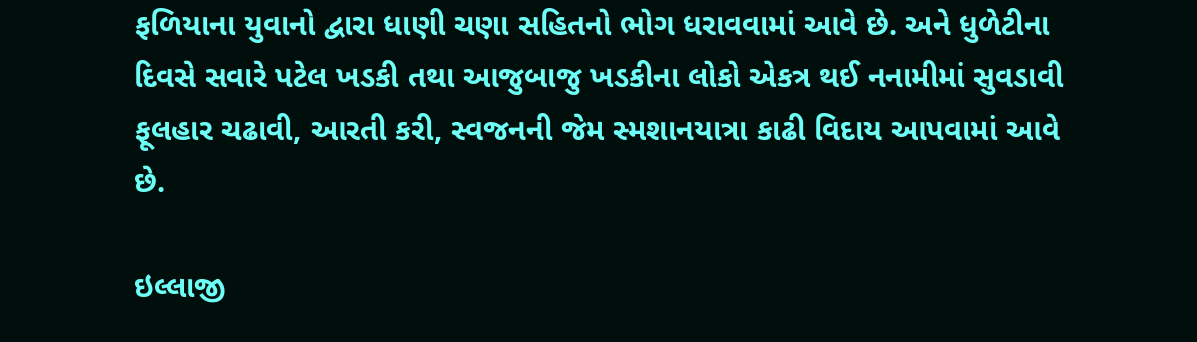ફળિયાના યુવાનો દ્વારા ધાણી ચણા સહિતનો ભોગ ધરાવવામાં આવે છે. અને ધુળેટીના દિવસે સવારે પટેલ ખડકી તથા આજુબાજુ ખડકીના લોકો એકત્ર થઈ નનામીમાં સુવડાવી ફૂલહાર ચઢાવી, આરતી કરી, સ્વજનની જેમ સ્મશાનયાત્રા કાઢી વિદાય આપવામાં આવે છે.

ઇલ્લાજી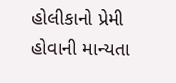હોલીકાનો પ્રેમી હોવાની માન્યતા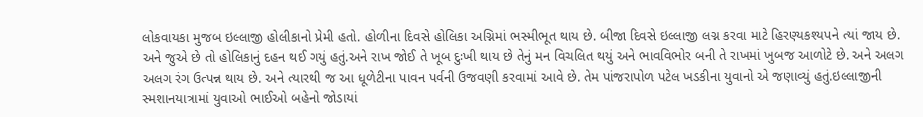લોકવાયકા મુજબ ઇલ્લાજી હોલીકાનો પ્રેમી હતો. હોળીના દિવસે હોલિકા અગ્નિમાં ભસ્મીભૂત થાય છે. બીજા દિવસે ઇલ્લાજી લગ્ન કરવા માટે હિરણ્યકશ્યપને ત્યાં જાય છે. અને જુએ છે તો હોલિકાનું દહન થઈ ગયું હતું.અને રાખ જોઈ તે ખૂબ દુઃખી થાય છે તેનું મન વિચલિત થયું અને ભાવવિભોર બની તે રાખમાં ખુબજ આળોટે છે. અને અલગ અલગ રંગ ઉત્પન્ન થાય છે. અને ત્યારથી જ આ ધૂળેટીના પાવન પર્વની ઉજવણી કરવામાં આવે છે. તેમ પાંજરાપોળ પટેલ ખડકીના યુવાનો એ જણાવ્યું હતું.ઇલ્લાજીની સ્મશાનયાત્રામાં યુવાઓ ભાઈઓ બહેનો જોડાયાં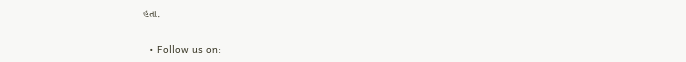હતા.

  • Follow us on: